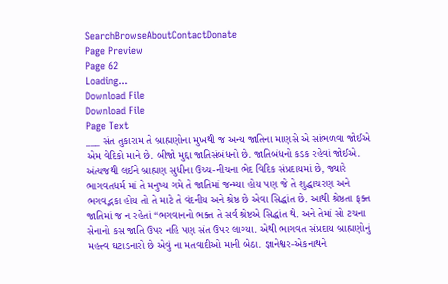SearchBrowseAboutContactDonate
Page Preview
Page 62
Loading...
Download File
Download File
Page Text
___ સંત તુકારામ તે બ્રાહ્મણોના મુખથી જ અન્ય જાતિના માણસે એ સાંભળવા જોઈએ એમ વેદિકો માને છે. બીજો મુદ્દા જાતિસંબંધનો છે. જાતિબંધનો કડક રહેવાં જોઈએ. અંત્યજથી લઈને બ્રાહ્મણ સુધીના ઉચ્ચ-નીચના ભેદ વિદિક સંપ્રદાયમાં છે, જ્યારે ભાગવતધર્મ માં તે મનુષ્ય ગમે તે જાતિમાં જન્મ્યા હોય પણ જે તે શુદ્ધાચરણ અને ભગવદ્ભકા હોય તો તે માટે તે વંદનીય અને શ્રેષ્ઠ છે એવા સિદ્ધાંત છે. આથી શ્રેષ્ઠતા ફક્ત જાતિમાં જ ન રહેતાં “ભગવાનનો ભક્ત તે સર્વ શ્રેષ્ટએ સિદ્ધાંત થે. અને તેમાં સો ટચના સેનાનો કસ જાતિ ઉપર નહિ પણ સંત ઉપર લાગ્યા. એથી ભાગવત સંપ્રદાય બ્રાહ્મણોનું મહત્ત્વ ઘટાડનારો છે એવું ના મતવાદીઓ માની બેઠા. જ્ઞાનેશ્વર-એકનાથને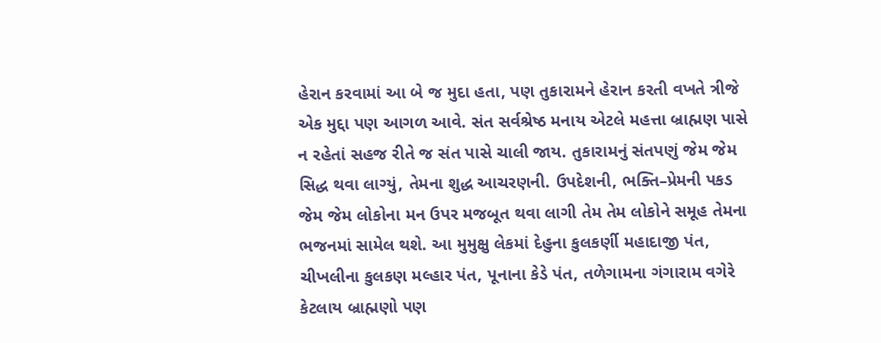હેરાન કરવામાં આ બે જ મુદા હતા, પણ તુકારામને હેરાન કરતી વખતે ત્રીજે એક મુદ્દા પણ આગળ આવે. સંત સર્વશ્રેષ્ઠ મનાય એટલે મહત્તા બ્રાહ્મણ પાસે ન રહેતાં સહજ રીતે જ સંત પાસે ચાલી જાય. તુકારામનું સંતપણું જેમ જેમ સિદ્ધ થવા લાગ્યું, તેમના શુદ્ધ આચરણની. ઉપદેશની, ભક્તિ–પ્રેમની પકડ જેમ જેમ લોકોના મન ઉપર મજબૂત થવા લાગી તેમ તેમ લોકોને સમૂહ તેમના ભજનમાં સામેલ થશે. આ મુમુક્ષુ લેકમાં દેહુના કુલકર્ણી મહાદાજી પંત, ચીખલીના કુલકણ મલ્હાર પંત, પૂનાના કેડે પંત, તળેગામના ગંગારામ વગેરે કેટલાય બ્રાહ્મણો પણ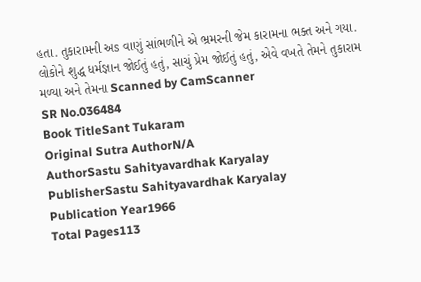હતા. તુકારામની અs વાણું સાંભળીને એ ભ્રમરની જેમ કારામના ભક્ત અને ગયા. લોકોને શુદ્ધ ધર્મજ્ઞાન જોઈતું હતું, સાચું પ્રેમ જોઈતું હતું, એવે વખતે તેમને તુકારામ મળ્યા અને તેમના Scanned by CamScanner
SR No.036484
Book TitleSant Tukaram
Original Sutra AuthorN/A
AuthorSastu Sahityavardhak Karyalay
PublisherSastu Sahityavardhak Karyalay
Publication Year1966
Total Pages113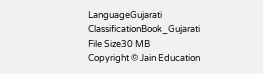LanguageGujarati
ClassificationBook_Gujarati
File Size30 MB
Copyright © Jain Education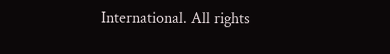International. All rights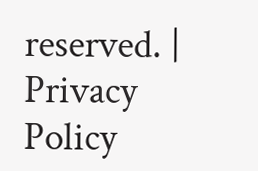reserved. | Privacy Policy